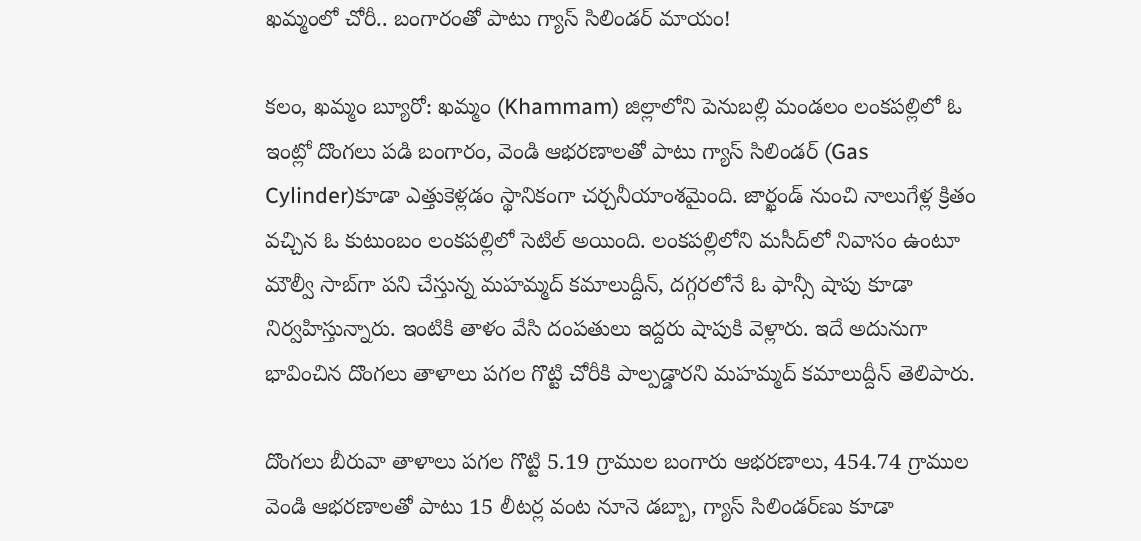ఖ‌మ్మంలో చోరీ.. బంగారంతో పాటు గ్యాస్‌ సిలిండ‌ర్ మాయం!

కలం, ఖమ్మం బ్యూరో: ఖమ్మం (Khammam) జిల్లాలోని పెనుబల్లి మండలం లంకపల్లిలో ఓ ఇంట్లో దొంగలు ప‌డి బంగారం, వెండి ఆభరణాలతో పాటు గ్యాస్ సిలిండర్ (Gas Cylinder)కూడా ఎత్తుకెళ్లడం స్థానికంగా చర్చనీయాంశమైంది. జార్ఖండ్ నుంచి నాలుగేళ్ల క్రితం వచ్చిన ఓ కుటుంబం లంకపల్లిలో సెటిల్ అయింది. లంకపల్లిలోని మసీద్‌లో నివాసం ఉంటూ మౌల్వీ సాబ్‌గా పని చేస్తున్న మహమ్మద్ కమాలుద్దీన్, దగ్గరలోనే ఓ ఫాన్సీ షాపు కూడా నిర్వహిస్తున్నారు. ఇంటికి తాళం వేసి దంపతులు ఇద్దరు షాపుకి వెళ్లారు. ఇదే అదునుగా భావించిన దొంగలు తాళాలు పగల గొట్టి చోరీకి పాల్పడ్డారని మహమ్మద్ కమాలుద్దీన్ తెలిపారు.

దొంగలు బీరువా తాళాలు పగల గొట్టి 5.19 గ్రాముల బంగారు ఆభరణాలు, 454.74 గ్రాముల వెండి ఆభరణాలతో పాటు 15 లీటర్ల వంట నూనె డబ్బా, గ్యాస్ సిలిండర్‌ణు కూడా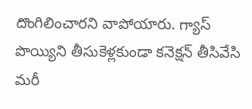దొంగిలించారని వాపోయారు. గ్యాస్ పొయ్యిని తీసుకెళ్లకుండా కనెక్షన్ తీసివేసి మరీ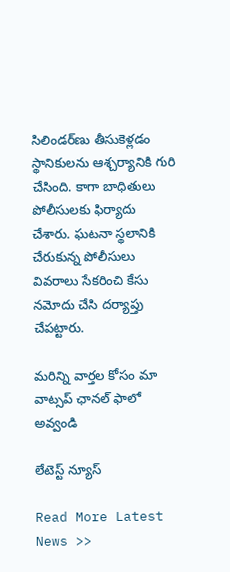సిలిండర్‌ణు తీసుకెళ్లడం స్థానికులను ఆశ్చర్యానికి గురి చేసింది. కాగా బాధితులు పోలీసులకు ఫిర్యాదు చేశారు. ఘటనా స్థలానికి చేరుకున్న పోలీసులు వివరాలు సేకరించి కేసు నమోదు చేసి దర్యాప్తు చేపట్టారు.

మ‌రిన్ని వార్త‌ల కోసం మా వాట్స‌ప్ ఛాన‌ల్ ఫాలో అవ్వండి

లేటెస్ట్ న్యూస్‌

Read More Latest News >>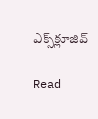ఎక్స్‌క్లూజివ్‌

Read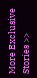More Exclusive Stories >>